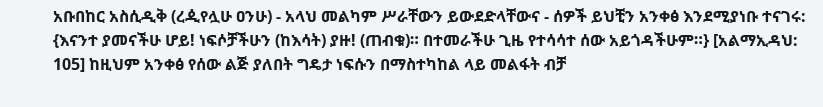አቡበከር አስሲዲቅ (ረዺየሏሁ ዐንሁ) - አላህ መልካም ሥራቸውን ይውደድላቸውና - ሰዎች ይህቺን አንቀፅ እንደሚያነቡ ተናገሩ: {እናንተ ያመናችሁ ሆይ! ነፍሶቻችሁን (ከእሳት) ያዙ! (ጠብቁ)። በተመራችሁ ጊዜ የተሳሳተ ሰው አይጎዳችሁም።} [አልማኢዳህ: 105] ከዚህም አንቀፅ የሰው ልጅ ያለበት ግዴታ ነፍሱን በማስተካከል ላይ መልፋት ብቻ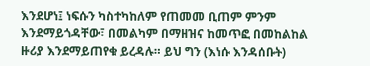እንደሆነ፤ ነፍሱን ካስተካከለም የጠመመ ቢጠም ምንም እንደማይጎዳቸው፣ በመልካም በማዘዝና ከመጥፎ በመከልከል ዙሪያ እንደማይጠየቁ ይረዳሉ። ይህ ግን (እነሱ እንዳሰቡት)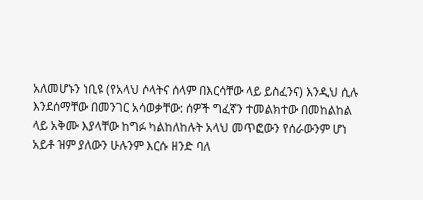አለመሆኑን ነቢዩ (የአላህ ሶላትና ሰላም በእርሳቸው ላይ ይስፈንና) እንዲህ ሲሉ እንደሰማቸው በመንገር አሳወቃቸው: ሰዎች ግፈኛን ተመልክተው በመከልከል ላይ አቅሙ እያላቸው ከግፉ ካልከለከሉት አላህ መጥፎውን የሰራውንም ሆነ አይቶ ዝም ያለውን ሁሉንም እርሱ ዘንድ ባለ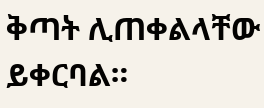ቅጣት ሊጠቀልላቸው ይቀርባል።